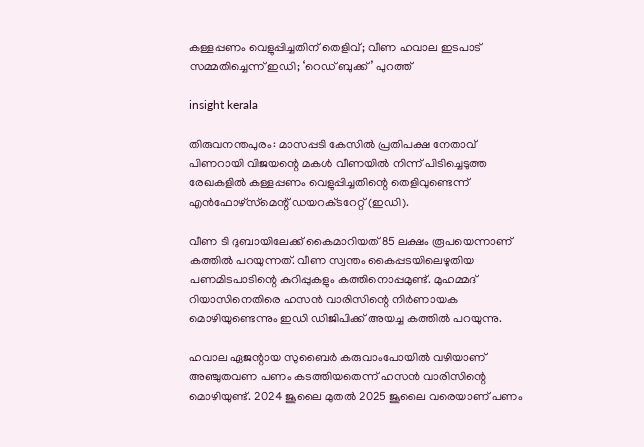കള്ളപ്പണം വെളുപ്പിച്ചതിന് തെളിവ്; വീണ ഹവാല ഇടപാട് സമ്മതിച്ചെന്ന് ഇഡി; ‘റെഡ് ബുക്ക്’ പുറത്ത്

insight kerala

തിരുവനന്തപുരം: മാസപ്പടി കേസിൽ പ്രതിപക്ഷ നേതാവ് പിണറായി വിജയന്റെ മകൾ വീണയിൽ നിന്ന് പിടിച്ചെടുത്ത രേഖകളിൽ കള്ളപ്പണം വെളുപ്പിച്ചതിന്റെ തെളിവുണ്ടെന്ന് എൻഫോഴ്‌സ്‌‌മെന്റ് ഡയറക്‌ടറേറ്റ് (ഇഡി).

വീണ ടി ദുബായിലേക്ക് കൈമാറിയത് 85 ലക്ഷം രൂപയെന്നാണ് കത്തില്‍ പറയുന്നത്. വീണ സ്വന്തം കൈപ്പടയിലെഴുതിയ പണമിടപാടിന്റെ കുറിപ്പുകളും കത്തിനൊപ്പമുണ്ട്. മുഹമ്മദ് റിയാസിനെതിരെ ഹസന്‍ വാരിസിന്റെ നിര്‍ണായക മൊഴിയുണ്ടെന്നും ഇഡി ഡിജിപിക്ക് അയച്ച കത്തില്‍ പറയുന്നു.

ഹവാല ഏജന്റായ സുബൈര്‍ കരുവാംപോയില്‍ വഴിയാണ് അഞ്ചുതവണ പണം കടത്തിയതെന്ന് ഹസന്‍ വാരിസിന്റെ മൊഴിയുണ്ട്. 2024 ജൂലൈ മുതല്‍ 2025 ജൂലൈ വരെയാണ് പണം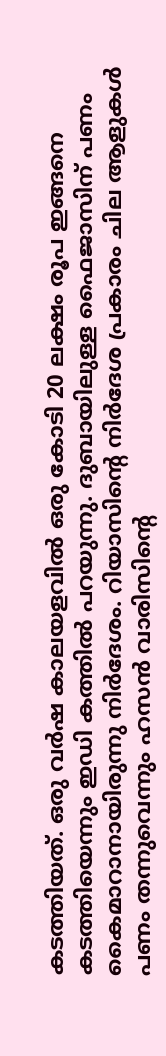കടത്തിയത്. ഒരു വര്‍ഷ കാലയളവില്‍ ഒരു കോടി 20 ലക്ഷം രൂപ ഇങ്ങനെ കടത്തിയെന്നും ഇഡി കത്തില്‍ പറയുന്നു. ദുബായിലുള്ള ഫൈജാസിന് പണം കൈമാറാനായിരുന്നു നിര്‍ദേശം. റിയാസിന്റെ നിര്‍ദേശ പ്രകാരം ചില ആളുകള്‍ പണം തന്നുവെന്നും ഹസന്‍ വാരിസിന്റെ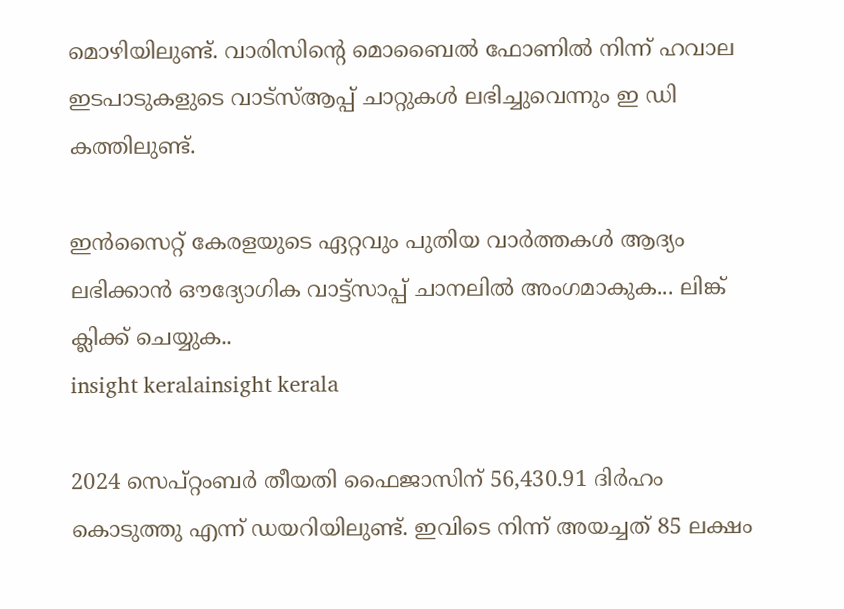മൊഴിയിലുണ്ട്. വാരിസിന്റെ മൊബൈല്‍ ഫോണില്‍ നിന്ന് ഹവാല ഇടപാടുകളുടെ വാട്‌സ്ആപ്പ് ചാറ്റുകള്‍ ലഭിച്ചുവെന്നും ഇ ഡി കത്തിലുണ്ട്.

ഇൻസൈറ്റ് കേരളയുടെ ഏറ്റവും പുതിയ വാർത്തകൾ ആദ്യം ലഭിക്കാൻ ഔദ്യോഗിക വാട്ട്‌സാപ്പ് ചാനലിൽ അംഗമാകുക... ലിങ്ക് ക്ലിക്ക് ചെയ്യുക..
insight keralainsight kerala

2024 സെപ്റ്റംബര്‍ തീയതി ഫൈജാസിന് 56,430.91 ദിര്‍ഹം കൊടുത്തു എന്ന് ഡയറിയിലുണ്ട്. ഇവിടെ നിന്ന് അയച്ചത് 85 ലക്ഷം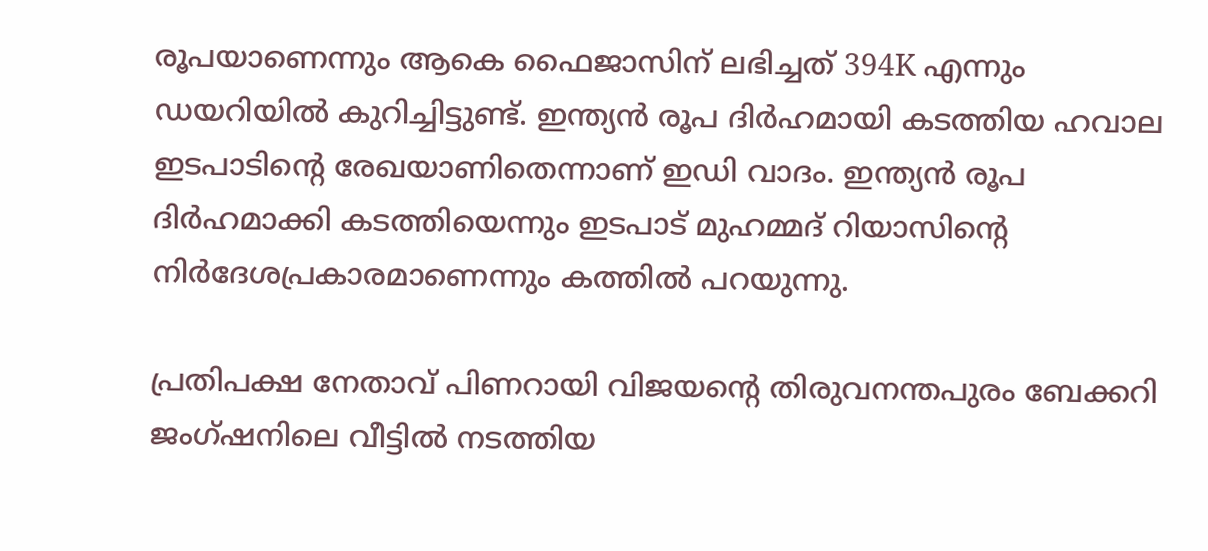രൂപയാണെന്നും ആകെ ഫൈജാസിന് ലഭിച്ചത് 394K എന്നും ഡയറിയില്‍ കുറിച്ചിട്ടുണ്ട്. ഇന്ത്യന്‍ രൂപ ദിര്‍ഹമായി കടത്തിയ ഹവാല ഇടപാടിന്‍റെ രേഖയാണിതെന്നാണ് ഇഡി വാദം. ഇന്ത്യന്‍ രൂപ ദിര്‍ഹമാക്കി കടത്തിയെന്നും ഇടപാട് മുഹമ്മദ് റിയാസിന്‍റെ നിര്‍ദേശപ്രകാരമാണെന്നും കത്തില്‍ പറയുന്നു.

പ്രതിപക്ഷ നേതാവ് പിണറായി വിജയന്‍റെ തിരുവനന്തപുരം ബേക്കറി ജംഗ്ഷനിലെ വീട്ടില്‍ നടത്തിയ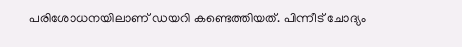പരിശോധനയിലാണ് ഡയറി കണ്ടെത്തിയത്. പിന്നീട് ചോദ്യം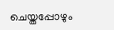ചെയ്തപ്പോഴും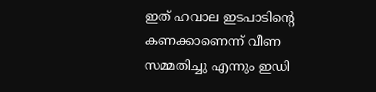ഇത് ഹവാല ഇടപാടിന്‍റെ കണക്കാണെന്ന് വീണ സമ്മതിച്ചു എന്നും ഇഡി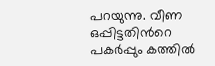പറയുന്നു. വീണ ഒപ്പിട്ടതിന്‍റെ പകര്‍പ്പും കത്തില്‍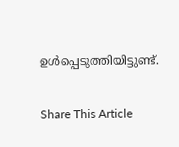ഉള്‍പ്പെടുത്തിയിട്ടുണ്ട്.

Share This Article